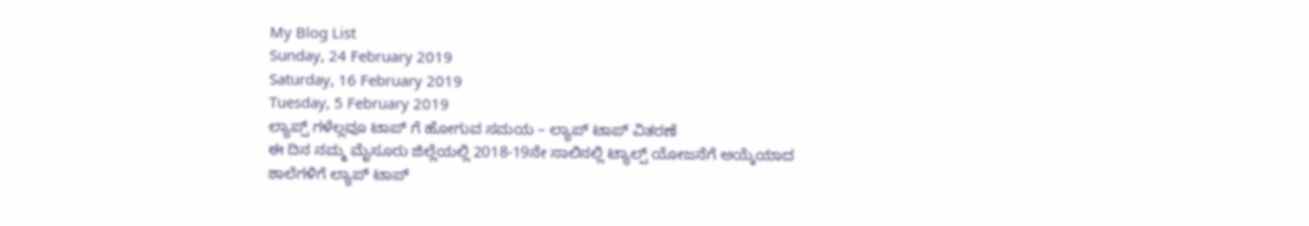My Blog List
Sunday, 24 February 2019
Saturday, 16 February 2019
Tuesday, 5 February 2019
ಲ್ಯಾಪ್ಸ್ ಗಳೆಲ್ಲವೂ ಟಾಪ್ ಗೆ ಹೋಗುವ ಸಮಯ – ಲ್ಯಾಪ್ ಟಾಪ್ ವಿತರಣೆ
ಈ ದಿನ ನಮ್ಮ ಮೈಸೂರು ಜಿಲ್ಲೆಯಲ್ಲಿ 2018-19ನೇ ಸಾಲಿನಲ್ಲಿ ಟ್ಯಾಲ್ಪ್ ಯೋಜನೆಗೆ ಆಯ್ಕೆಯಾದ
ಶಾಲೆಗಳಿಗೆ ಲ್ಯಾಪ್ ಟಾಪ್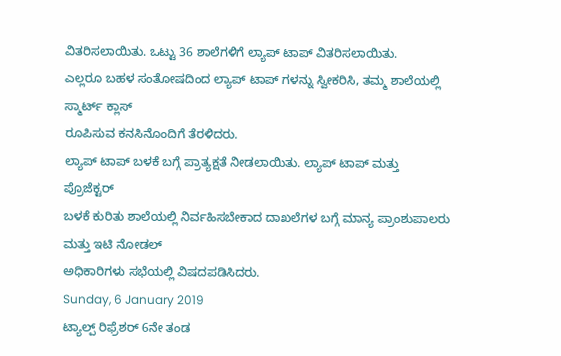ವಿತರಿಸಲಾಯಿತು. ಒಟ್ಟು 36 ಶಾಲೆಗಳಿಗೆ ಲ್ಯಾಪ್ ಟಾಪ್ ವಿತರಿಸಲಾಯಿತು.
ಎಲ್ಲರೂ ಬಹಳ ಸಂತೋಷದಿಂದ ಲ್ಯಾಪ್ ಟಾಪ್ ಗಳನ್ನು ಸ್ವೀಕರಿಸಿ, ತಮ್ಮ ಶಾಲೆಯಲ್ಲಿ ಸ್ಮಾರ್ಟ್ ಕ್ಲಾಸ್
ರೂಪಿಸುವ ಕನಸಿನೊಂದಿಗೆ ತೆರಳಿದರು.
ಲ್ಯಾಪ್ ಟಾಪ್ ಬಳಕೆ ಬಗ್ಗೆ ಪ್ರಾತ್ಯಕ್ಷತೆ ನೀಡಲಾಯಿತು. ಲ್ಯಾಪ್ ಟಾಪ್ ಮತ್ತು ಪ್ರೊಜೆಕ್ಟರ್
ಬಳಕೆ ಕುರಿತು ಶಾಲೆಯಲ್ಲಿ ನಿರ್ವಹಿಸಬೇಕಾದ ದಾಖಲೆಗಳ ಬಗ್ಗೆ ಮಾನ್ಯ ಪ್ರಾಂಶುಪಾಲರು ಮತ್ತು ಇಟಿ ನೋಡಲ್
ಅಧಿಕಾರಿಗಳು ಸಭೆಯಲ್ಲಿ ವಿಷದಪಡಿಸಿದರು.
Sunday, 6 January 2019
ಟ್ಯಾಲ್ಪ್ ರಿಫ್ರೆಶರ್ 6ನೇ ತಂಡ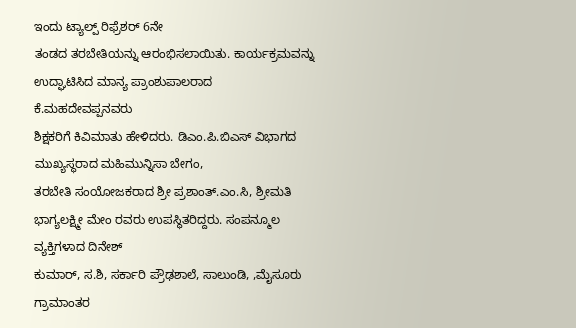ಇಂದು ಟ್ಯಾಲ್ಪ್ ರಿಫ್ರೆಶರ್ 6ನೇ
ತಂಡದ ತರಬೇತಿಯನ್ನು ಆರಂಭಿಸಲಾಯಿತು. ಕಾರ್ಯಕ್ರಮವನ್ನು ಉದ್ಘಾಟಿಸಿದ ಮಾನ್ಯ ಪ್ರಾಂಶುಪಾಲರಾದ ಕೆ.ಮಹದೇವಪ್ಪನವರು
ಶಿಕ್ಷಕರಿಗೆ ಕಿವಿಮಾತು ಹೇಳಿದರು. ಡಿಎಂ.ಪಿ.ಬಿಎಸ್ ವಿಭಾಗದ ಮುಖ್ಯಸ್ಥರಾದ ಮಹಿಮುನ್ನಿಸಾ ಬೇಗಂ,
ತರಬೇತಿ ಸಂಯೋಜಕರಾದ ಶ್ರೀ ಪ್ರಶಾಂತ್.ಎಂ.ಸಿ, ಶ್ರೀಮತಿ ಭಾಗ್ಯಲಕ್ಷ್ಮೀ ಮೇಂ ರವರು ಉಪಸ್ಥಿತರಿದ್ದರು. ಸಂಪನ್ಮೂಲ ವ್ಯಕ್ತಿಗಳಾದ ದಿನೇಶ್
ಕುಮಾರ್, ಸ.ಶಿ, ಸರ್ಕಾರಿ ಪ್ರೌಢಶಾಲೆ, ಸಾಲುಂಡಿ, ,ಮೈಸೂರು ಗ್ರಾಮಾಂತರ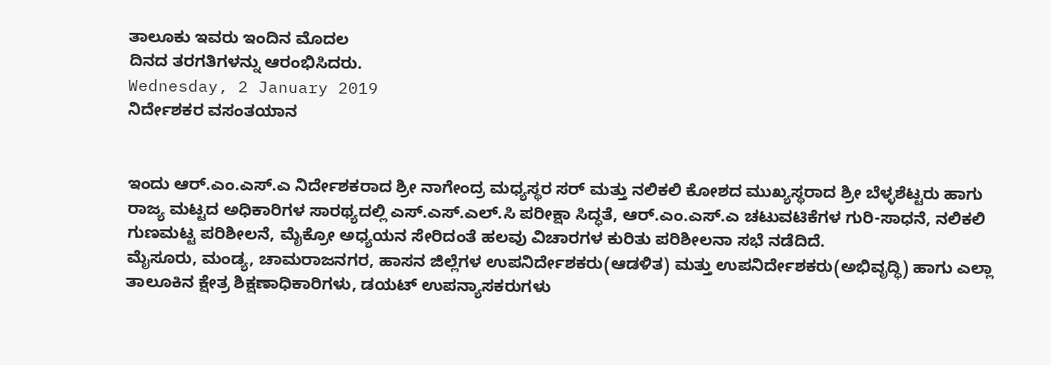ತಾಲೂಕು ಇವರು ಇಂದಿನ ಮೊದಲ
ದಿನದ ತರಗತಿಗಳನ್ನು ಆರಂಭಿಸಿದರು.
Wednesday, 2 January 2019
ನಿರ್ದೇಶಕರ ವಸಂತಯಾನ


ಇಂದು ಆರ್.ಎಂ.ಎಸ್.ಎ ನಿರ್ದೇಶಕರಾದ ಶ್ರೀ ನಾಗೇಂದ್ರ ಮಧ್ಯಸ್ಥರ ಸರ್ ಮತ್ತು ನಲಿಕಲಿ ಕೋಶದ ಮುಖ್ಯಸ್ಥರಾದ ಶ್ರೀ ಬೆಳ್ಳಶೆಟ್ಟರು ಹಾಗು ರಾಜ್ಯ ಮಟ್ಟದ ಅಧಿಕಾರಿಗಳ ಸಾರಥ್ಯದಲ್ಲಿ ಎಸ್.ಎಸ್.ಎಲ್.ಸಿ ಪರೀಕ್ಷಾ ಸಿದ್ಧತೆ, ಆರ್.ಎಂ.ಎಸ್.ಎ ಚಟುವಟಿಕೆಗಳ ಗುರಿ-ಸಾಧನೆ, ನಲಿಕಲಿ ಗುಣಮಟ್ಟ ಪರಿಶೀಲನೆ, ಮೈಕ್ರೋ ಅಧ್ಯಯನ ಸೇರಿದಂತೆ ಹಲವು ವಿಚಾರಗಳ ಕುರಿತು ಪರಿಶೀಲನಾ ಸಭೆ ನಡೆದಿದೆ.
ಮೈಸೂರು, ಮಂಡ್ಯ, ಚಾಮರಾಜನಗರ, ಹಾಸನ ಜಿಲ್ಲೆಗಳ ಉಪನಿರ್ದೇಶಕರು(ಆಡಳಿತ) ಮತ್ತು ಉಪನಿರ್ದೇಶಕರು(ಅಭಿವೃದ್ಧಿ) ಹಾಗು ಎಲ್ಲಾ ತಾಲೂಕಿನ ಕ್ಷೇತ್ರ ಶಿಕ್ಷಣಾಧಿಕಾರಿಗಳು, ಡಯಟ್ ಉಪನ್ಯಾಸಕರುಗಳು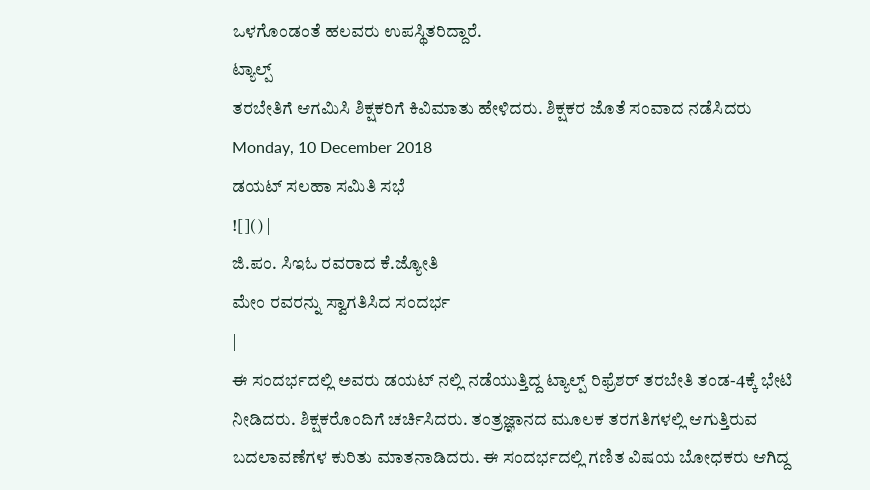ಒಳಗೊಂಡಂತೆ ಹಲವರು ಉಪಸ್ಥಿತರಿದ್ದಾರೆ.
ಟ್ಯಾಲ್ಪ್
ತರಬೇತಿಗೆ ಆಗಮಿಸಿ ಶಿಕ್ಷಕರಿಗೆ ಕಿವಿಮಾತು ಹೇಳಿದರು. ಶಿಕ್ಷಕರ ಜೊತೆ ಸಂವಾದ ನಡೆಸಿದರು
Monday, 10 December 2018
ಡಯಟ್ ಸಲಹಾ ಸಮಿತಿ ಸಭೆ
![]() |
ಜಿ.ಪಂ. ಸಿಇಓ ರವರಾದ ಕೆ.ಜ್ಯೋತಿ
ಮೇಂ ರವರನ್ನು ಸ್ವಾಗತಿಸಿದ ಸಂದರ್ಭ
|
ಈ ಸಂದರ್ಭದಲ್ಲಿ ಅವರು ಡಯಟ್ ನಲ್ಲಿ ನಡೆಯುತ್ತಿದ್ದ ಟ್ಯಾಲ್ಪ್ ರಿಫ್ರೆಶರ್ ತರಬೇತಿ ತಂಡ-4ಕ್ಕೆ ಭೇಟಿ ನೀಡಿದರು. ಶಿಕ್ಷಕರೊಂದಿಗೆ ಚರ್ಚಿಸಿದರು. ತಂತ್ರಜ್ಞಾನದ ಮೂಲಕ ತರಗತಿಗಳಲ್ಲಿ ಆಗುತ್ತಿರುವ ಬದಲಾವಣೆಗಳ ಕುರಿತು ಮಾತನಾಡಿದರು. ಈ ಸಂದರ್ಭದಲ್ಲಿ ಗಣಿತ ವಿಷಯ ಬೋಧಕರು ಆಗಿದ್ದ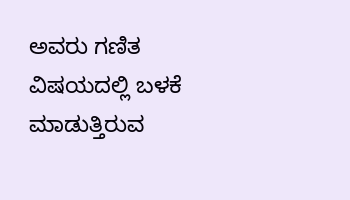ಅವರು ಗಣಿತ ವಿಷಯದಲ್ಲಿ ಬಳಕೆ ಮಾಡುತ್ತಿರುವ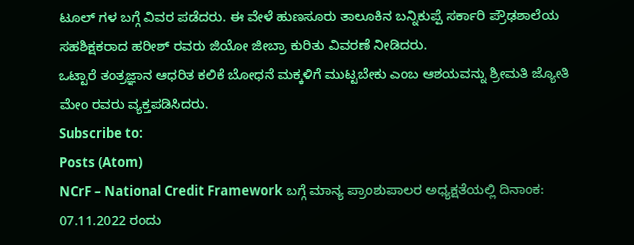ಟೂಲ್ ಗಳ ಬಗ್ಗೆ ವಿವರ ಪಡೆದರು. ಈ ವೇಳೆ ಹುಣಸೂರು ತಾಲೂಕಿನ ಬನ್ನಿಕುಪ್ಪೆ ಸರ್ಕಾರಿ ಪ್ರೌಢಶಾಲೆಯ ಸಹಶಿಕ್ಷಕರಾದ ಹರೀಶ್ ರವರು ಜಿಯೋ ಜೀಬ್ರಾ ಕುರಿತು ವಿವರಣೆ ನೀಡಿದರು.
ಒಟ್ಟಾರೆ ತಂತ್ರಜ್ಞಾನ ಆಧರಿತ ಕಲಿಕೆ ಬೋಧನೆ ಮಕ್ಕಳಿಗೆ ಮುಟ್ಟಬೇಕು ಎಂಬ ಆಶಯವನ್ನು ಶ್ರೀಮತಿ ಜ್ಯೋತಿ ಮೇಂ ರವರು ವ್ಯಕ್ತಪಡಿಸಿದರು.
Subscribe to:
Posts (Atom)
NCrF – National Credit Framework ಬಗ್ಗೆ ಮಾನ್ಯ ಪ್ರಾಂಶುಪಾಲರ ಅಧ್ಯಕ್ಷತೆಯಲ್ಲಿ ದಿನಾಂಕ: 07.11.2022 ರಂದು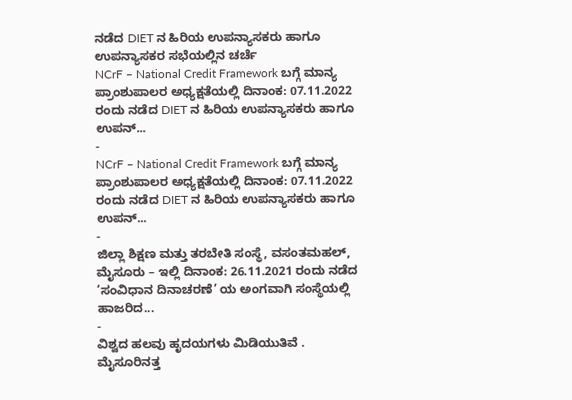ನಡೆದ DIET ನ ಹಿರಿಯ ಉಪನ್ಯಾಸಕರು ಹಾಗೂ ಉಪನ್ಯಾಸಕರ ಸಭೆಯಲ್ಲಿನ ಚರ್ಚೆ
NCrF – National Credit Framework ಬಗ್ಗೆ ಮಾನ್ಯ ಪ್ರಾಂಶುಪಾಲರ ಅಧ್ಯಕ್ಷತೆಯಲ್ಲಿ ದಿನಾಂಕ: 07.11.2022 ರಂದು ನಡೆದ DIET ನ ಹಿರಿಯ ಉಪನ್ಯಾಸಕರು ಹಾಗೂ ಉಪನ್...
-
NCrF – National Credit Framework ಬಗ್ಗೆ ಮಾನ್ಯ ಪ್ರಾಂಶುಪಾಲರ ಅಧ್ಯಕ್ಷತೆಯಲ್ಲಿ ದಿನಾಂಕ: 07.11.2022 ರಂದು ನಡೆದ DIET ನ ಹಿರಿಯ ಉಪನ್ಯಾಸಕರು ಹಾಗೂ ಉಪನ್...
-
ಜಿಲ್ಲಾ ಶಿಕ್ಷಣ ಮತ್ತು ತರಬೇತಿ ಸಂಸ್ಥೆ, ವಸಂತಮಹಲ್, ಮೈಸೂರು – ಇಲ್ಲಿ ದಿನಾಂಕ: 26.11.2021 ರಂದು ನಡೆದ ‘ಸಂವಿಧಾನ ದಿನಾಚರಣೆ’ ಯ ಅಂಗವಾಗಿ ಸಂಸ್ಥೆಯಲ್ಲಿ ಹಾಜರಿದ...
-
ವಿಶ್ವದ ಹಲವು ಹೃದಯಗಳು ಮಿಡಿಯುತಿವೆ . ಮೈಸೂರಿನತ್ತ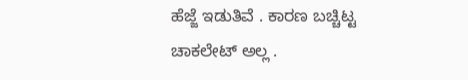ಹೆಜ್ಜೆ ಇಡುತಿವೆ . ಕಾರಣ ಬಚ್ಚಿಟ್ಟ ಚಾಕಲೇಟ್ ಅಲ್ಲ .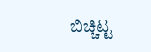ಬಿಚ್ಚಿಟ್ಟ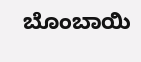ಬೊಂಬಾಯಿ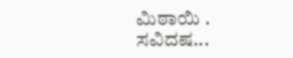ಮಿಠಾಯಿ . ಸವಿದಷ...